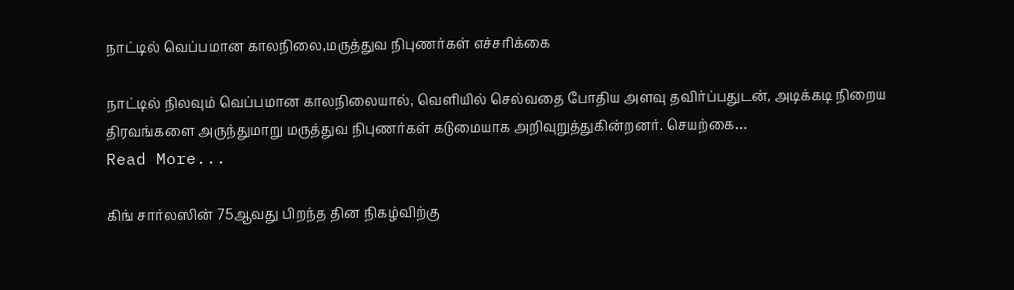நாட்டில் வெப்பமான காலநிலை,மருத்துவ நிபுணர்கள் எச்சரிக்கை

நாட்டில் நிலவும் வெப்பமான காலநிலையால், வெளியில் செல்வதை போதிய அளவு தவிர்ப்பதுடன், அடிக்கடி நிறைய திரவங்களை அருந்துமாறு மருத்துவ நிபுணர்கள் கடுமையாக அறிவுறுத்துகின்றனர். செயற்கை…
Read More...

கிங் சார்லஸின் 75ஆவது பிறந்த தின நிகழ்விற்கு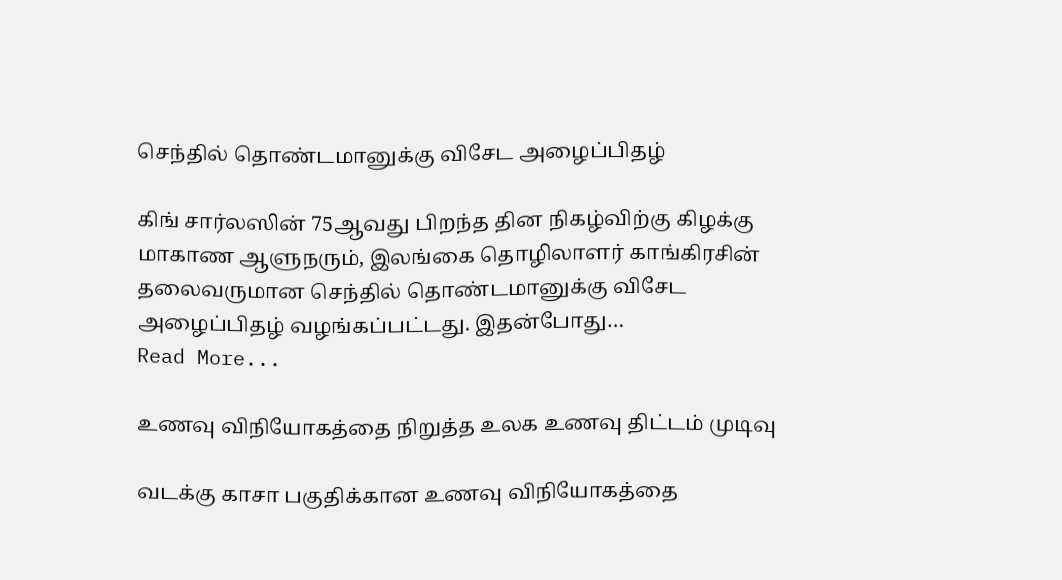செந்தில் தொண்டமானுக்கு விசேட அழைப்பிதழ்

கிங் சார்லஸின் 75ஆவது பிறந்த தின நிகழ்விற்கு கிழக்கு மாகாண ஆளுநரும், இலங்கை தொழிலாளர் காங்கிரசின் தலைவருமான செந்தில் தொண்டமானுக்கு விசேட அழைப்பிதழ் வழங்கப்பட்டது. இதன்போது…
Read More...

உணவு விநியோகத்தை நிறுத்த உலக உணவு திட்டம் முடிவு

வடக்கு காசா பகுதிக்கான உணவு விநியோகத்தை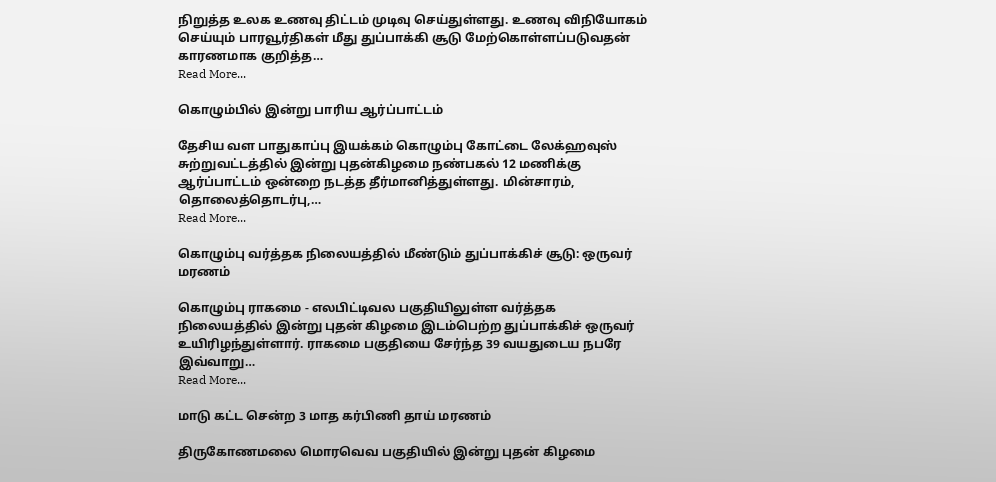நிறுத்த உலக உணவு திட்டம் முடிவு செய்துள்ளது. உணவு விநியோகம் செய்யும் பாரவூர்திகள் மீது துப்பாக்கி சூடு மேற்கொள்ளப்படுவதன் காரணமாக குறித்த…
Read More...

கொழும்பில் இன்று பாரிய ஆர்ப்பாட்டம்

தேசிய வள பாதுகாப்பு இயக்கம் கொழும்பு கோட்டை லேக்ஹவுஸ் சுற்றுவட்டத்தில் இன்று புதன்கிழமை நண்பகல் 12 மணிக்கு ஆர்ப்பாட்டம் ஒன்றை நடத்த தீர்மானித்துள்ளது. மின்சாரம், தொலைத்தொடர்பு,…
Read More...

கொழும்பு வர்த்தக நிலையத்தில் மீண்டும் துப்பாக்கிச் சூடு: ஒருவர் மரணம்

கொழும்பு ராகமை - எலபிட்டிவல பகுதியிலுள்ள வர்த்தக நிலையத்தில் இன்று புதன் கிழமை இடம்பெற்ற துப்பாக்கிச் ஒருவர் உயிரிழந்துள்ளார். ராகமை பகுதியை சேர்ந்த 39 வயதுடைய நபரே இவ்வாறு…
Read More...

மாடு கட்ட சென்ற 3 மாத கர்பிணி தாய் மரணம்

திருகோணமலை மொரவெவ பகுதியில் இன்று புதன் கிழமை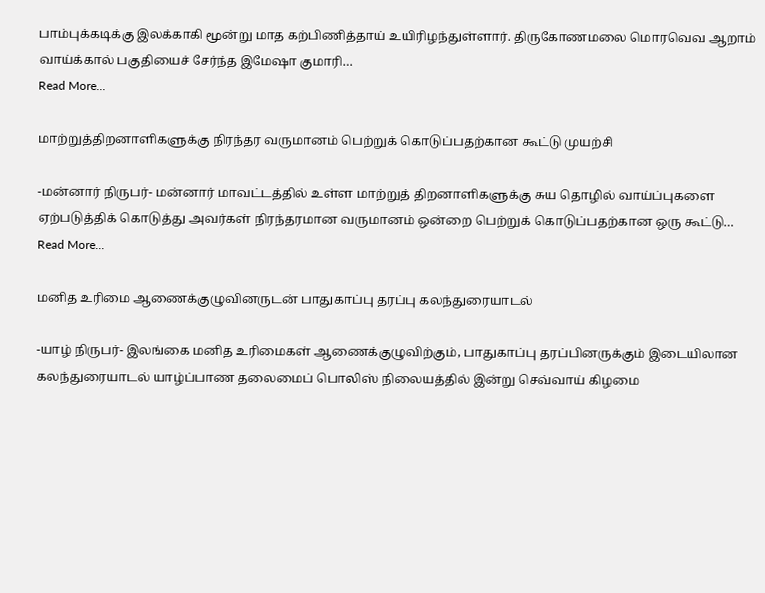பாம்புக்கடிக்கு இலக்காகி மூன்று மாத கற்பிணித்தாய் உயிரிழந்துள்ளார். திருகோணமலை மொரவெவ ஆறாம் வாய்க்கால் பகுதியைச் சேர்ந்த இமேஷா குமாரி…
Read More...

மாற்றுத்திறனாளிகளுக்கு நிரந்தர வருமானம் பெற்றுக் கொடுப்பதற்கான கூட்டு முயற்சி

-மன்னார் நிருபர்- மன்னார் மாவட்டத்தில் உள்ள மாற்றுத் திறனாளிகளுக்கு சுய தொழில் வாய்ப்புகளை ஏற்படுத்திக் கொடுத்து அவர்கள் நிரந்தரமான வருமானம் ஒன்றை பெற்றுக் கொடுப்பதற்கான ஒரு கூட்டு…
Read More...

மனித உரிமை ஆணைக்குழுவினருடன் பாதுகாப்பு தரப்பு கலந்துரையாடல்

-யாழ் நிருபர்- இலங்கை மனித உரிமைகள் ஆணைக்குழுவிற்கும், பாதுகாப்பு தரப்பினருக்கும் இடையிலான கலந்துரையாடல் யாழ்ப்பாண தலைமைப் பொலிஸ் நிலையத்தில் இன்று செவ்வாய் கிழமை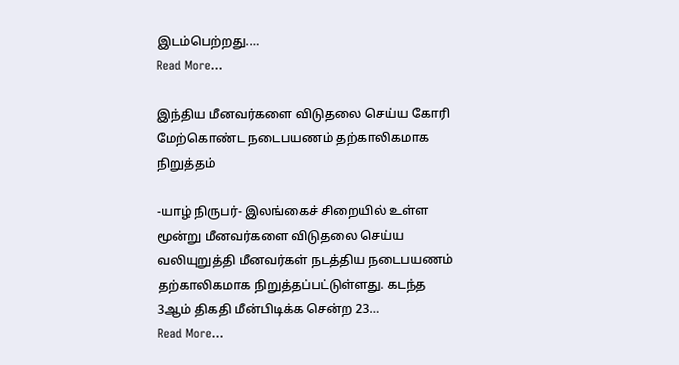இடம்பெற்றது.…
Read More...

இந்திய மீனவர்களை விடுதலை செய்ய கோரி மேற்கொண்ட நடைபயணம் தற்காலிகமாக நிறுத்தம்

-யாழ் நிருபர்- இலங்கைச் சிறையில் உள்ள மூன்று மீனவர்களை விடுதலை செய்ய வலியுறுத்தி மீனவர்கள் நடத்திய நடைபயணம் தற்காலிகமாக நிறுத்தப்பட்டுள்ளது. கடந்த 3ஆம் திகதி மீன்பிடிக்க சென்ற 23…
Read More...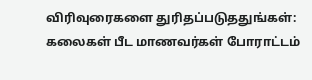விரிவுரைகளை துரிதப்படுததுங்கள்: கலைகள் பீட மாணவர்கள் போராட்டம்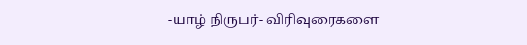-யாழ் நிருபர்- விரிவுரைகளை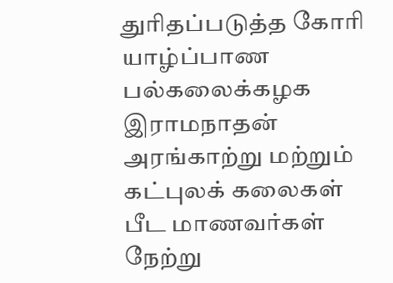துரிதப்படுத்த கோரி யாழ்ப்பாண பல்கலைக்கழக இராமநாதன் அரங்காற்று மற்றும் கட்புலக் கலைகள் பீட மாணவர்கள் நேற்று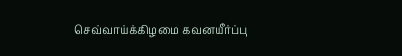செவ்வாய்க்கிழமை கவனயீர்ப்பு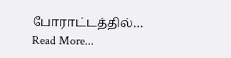போராட்டத்தில்…
Read More...